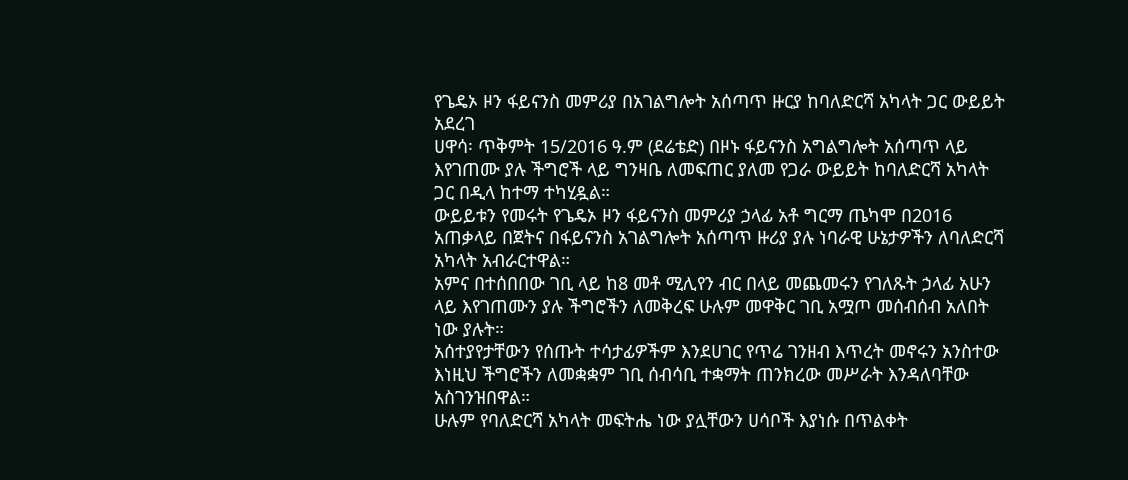የጌዴኦ ዞን ፋይናንስ መምሪያ በአገልግሎት አሰጣጥ ዙርያ ከባለድርሻ አካላት ጋር ውይይት አደረገ
ሀዋሳ፡ ጥቅምት 15/2016 ዓ.ም (ደሬቴድ) በዞኑ ፋይናንስ አግልግሎት አሰጣጥ ላይ እየገጠሙ ያሉ ችግሮች ላይ ግንዛቤ ለመፍጠር ያለመ የጋራ ውይይት ከባለድርሻ አካላት ጋር በዲላ ከተማ ተካሂዷል።
ውይይቱን የመሩት የጌዴኦ ዞን ፋይናንስ መምሪያ ኃላፊ አቶ ግርማ ጤካሞ በ2016 አጠቃላይ በጀትና በፋይናንስ አገልግሎት አሰጣጥ ዙሪያ ያሉ ነባራዊ ሁኔታዎችን ለባለድርሻ አካላት አብራርተዋል።
አምና በተሰበበው ገቢ ላይ ከ8 መቶ ሚሊየን ብር በላይ መጨመሩን የገለጹት ኃላፊ አሁን ላይ እየገጠሙን ያሉ ችግሮችን ለመቅረፍ ሁሉም መዋቅር ገቢ አሟጦ መሰብሰብ አለበት ነው ያሉት።
አሰተያየታቸውን የሰጡት ተሳታፊዎችም እንደሀገር የጥሬ ገንዘብ እጥረት መኖሩን አንስተው እነዚህ ችግሮችን ለመቋቋም ገቢ ሰብሳቢ ተቋማት ጠንክረው መሥራት እንዳለባቸው አስገንዝበዋል።
ሁሉም የባለድርሻ አካላት መፍትሔ ነው ያሏቸውን ሀሳቦች እያነሱ በጥልቀት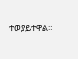ተወያይተዋል።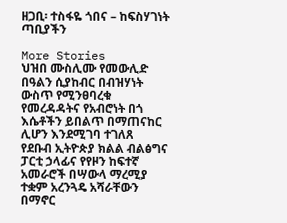ዘጋቢ፡ ተስፋዬ ጎበና – ከፍስሃገነት ጣቢያችን

More Stories
ህዝበ ሙስሊሙ የመውሊድ በዓልን ሲያከብር በብዝሃነት ውስጥ የሚንፀባረቁ የመረዳዳትና የአብሮነት በጎ እሴቶችን ይበልጥ በማጠናከር ሊሆን እንደሚገባ ተገለጸ
የደቡብ ኢትዮጵያ ክልል ብልፅግና ፓርቲ ኃላፊና የየዞን ከፍተኛ አመራሮች በሣውላ ማረሚያ ተቋም አረንጓዴ አሻራቸውን በማኖር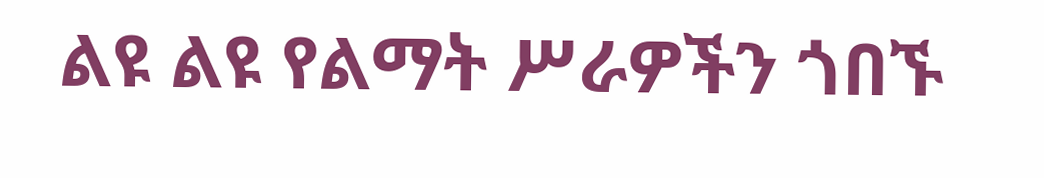ልዩ ልዩ የልማት ሥራዎችን ጎበኙ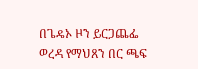በጌዴኦ ዞን ይርጋጨፌ ወረዳ የማህጸን በር ጫፍ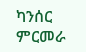ካንሰር ምርመራ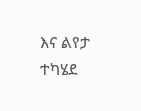እና ልየታ ተካሄደ